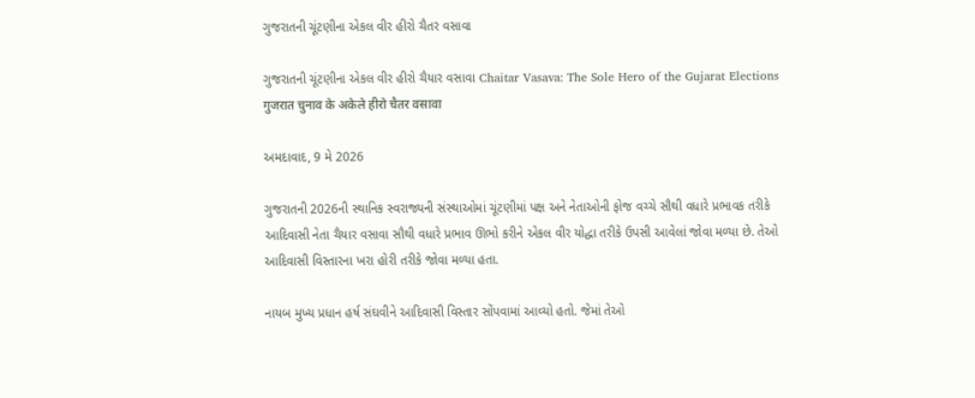ગુજરાતની ચૂંટણીના એકલ વીર હીરો ચૈતર વસાવા

ગુજરાતની ચૂંટણીના એકલ વીર હીરો ચૈયાર વસાવા Chaitar Vasava: The Sole Hero of the Gujarat Elections गुजरात चुनाव के अकेले हीरो चैतर वसावा

અમદાવાદ, 9 મે 2026

ગુજરાતની 2026ની સ્થાનિક સ્વરાજ્યની સંસ્થાઓમાં ચૂંટણીમાં પક્ષ અને નેતાઓની ફોજ વચ્ચે સૌથી વધારે પ્રભાવક તરીકે આદિવાસી નેતા ચૈયાર વસાવા સૌથી વધારે પ્રભાવ ઊભો કરીને એકલ વીર યોદ્ધા તરીકે ઉપસી આવેલાં જોવા મળ્યા છે. તેઓ આદિવાસી વિસ્તારના ખરા હોરી તરીકે જોવા મળ્યા હતા.

નાયબ મુખ્ય પ્રધાન હર્ષ સંઘવીને આદિવાસી વિસ્તાર સોંપવામાં આવ્યો હતો. જેમાં તેઓ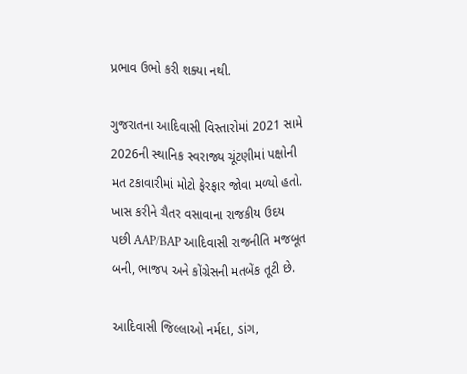પ્રભાવ ઉભો કરી શક્યા નથી.

ગુજરાતના આદિવાસી વિસ્તારોમાં 2021 સામે 2026ની સ્થાનિક સ્વરાજ્ય ચૂંટણીમાં પક્ષોની મત ટકાવારીમાં મોટો ફેરફાર જોવા મળ્યો હતો. ખાસ કરીને ચૈતર વસાવાના રાજકીય ઉદય પછી AAP/BAP આદિવાસી રાજનીતિ મજબૂત બની, ભાજપ અને કોંગ્રેસની મતબેંક તૂટી છે.

આદિવાસી જિલ્લાઓ નર્મદા, ડાંગ,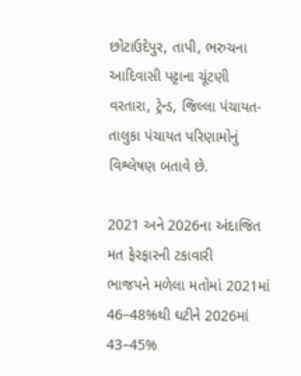છોટાઉદેપુર, તાપી, ભરુચના આદિવાસી પટ્ટાના ચૂંટણી વરતારા, ટ્રેન્ડ, જિલ્લા પંચાયત-તાલુકા પંચાયત પરિણામોનું વિશ્લેષણ બતાવે છે.

2021 અને 2026ના અંદાજિત મત ફેરફારની ટકાવારી
ભાજપને મળેલા મતોમાં 2021માં 46–48%થી ઘટીને 2026માં 43–45%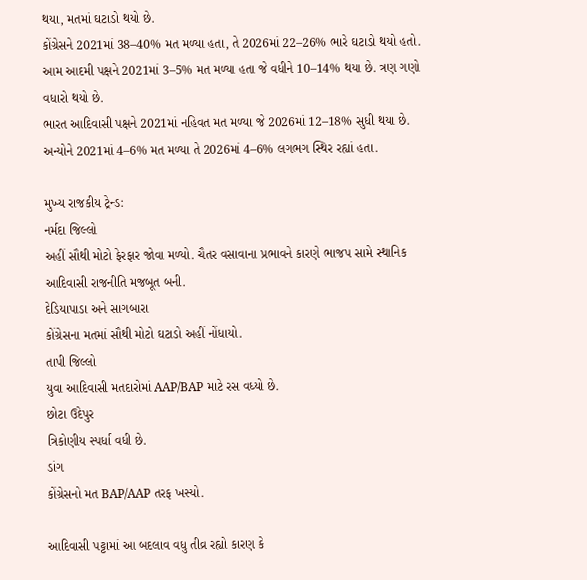થયા, મતમાં ઘટાડો થયો છે.
કોંગ્રેસને 2021માં 38–40% મત મળ્યા હતા, તે 2026માં 22–26% ભારે ઘટાડો થયો હતો.
આમ આદમી પક્ષને 2021માં 3–5% મત મળ્યા હતા જે વધીને 10–14% થયા છે. ત્રણ ગણો વધારો થયો છે.
ભારત આદિવાસી પક્ષને 2021માં નહિવત મત મળ્યા જે 2026માં 12–18% સુધી થયા છે.
અન્યોને 2021માં 4–6% મત મળ્યા તે 2026માં 4–6% લગભગ સ્થિર રહ્યાં હતા.

મુખ્ય રાજકીય ટ્રેન્ડ:
નર્મદા જિલ્લો
અહીં સૌથી મોટો ફેરફાર જોવા મળ્યો. ચૈતર વસાવાના પ્રભાવને કારણે ભાજપ સામે સ્થાનિક આદિવાસી રાજનીતિ મજબૂત બની.
દેડિયાપાડા અને સાગબારા
કોંગ્રેસના મતમાં સૌથી મોટો ઘટાડો અહીં નોંધાયો.
તાપી જિલ્લો
યુવા આદિવાસી મતદારોમાં AAP/BAP માટે રસ વધ્યો છે.
છોટા ઉદેપુર
ત્રિકોણીય સ્પર્ધા વધી છે.
ડાંગ
કોંગ્રેસનો મત BAP/AAP તરફ ખસ્યો.

આદિવાસી પટ્ટામાં આ બદલાવ વધુ તીવ્ર રહ્યો કારણ કે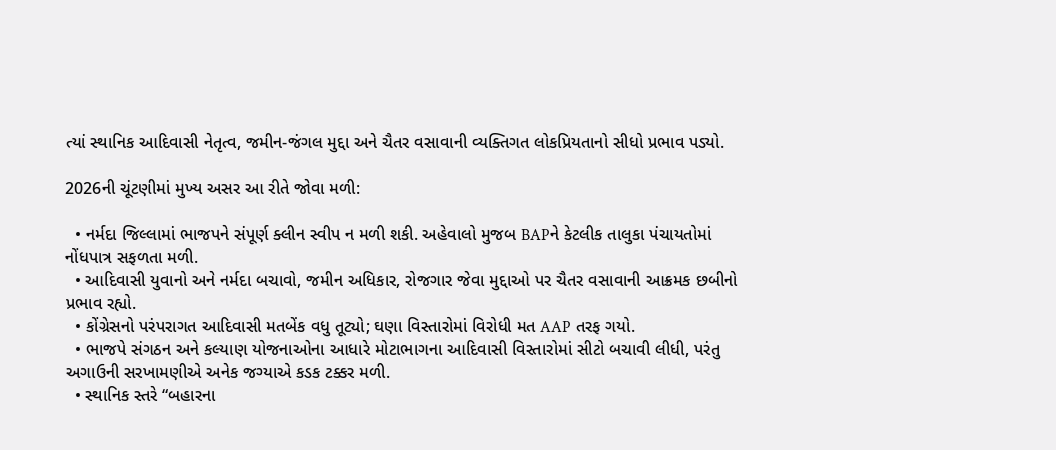ત્યાં સ્થાનિક આદિવાસી નેતૃત્વ, જમીન-જંગલ મુદ્દા અને ચૈતર વસાવાની વ્યક્તિગત લોકપ્રિયતાનો સીધો પ્રભાવ પડ્યો.

2026ની ચૂંટણીમાં મુખ્ય અસર આ રીતે જોવા મળી:

  • નર્મદા જિલ્લામાં ભાજપને સંપૂર્ણ ક્લીન સ્વીપ ન મળી શકી. અહેવાલો મુજબ BAPને કેટલીક તાલુકા પંચાયતોમાં નોંધપાત્ર સફળતા મળી.
  • આદિવાસી યુવાનો અને નર્મદા બચાવો, જમીન અધિકાર, રોજગાર જેવા મુદ્દાઓ પર ચૈતર વસાવાની આક્રમક છબીનો પ્રભાવ રહ્યો.
  • કોંગ્રેસનો પરંપરાગત આદિવાસી મતબેંક વધુ તૂટ્યો; ઘણા વિસ્તારોમાં વિરોધી મત AAP તરફ ગયો.
  • ભાજપે સંગઠન અને કલ્યાણ યોજનાઓના આધારે મોટાભાગના આદિવાસી વિસ્તારોમાં સીટો બચાવી લીધી, પરંતુ અગાઉની સરખામણીએ અનેક જગ્યાએ કડક ટક્કર મળી.
  • સ્થાનિક સ્તરે “બહારના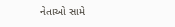નેતાઓ સામે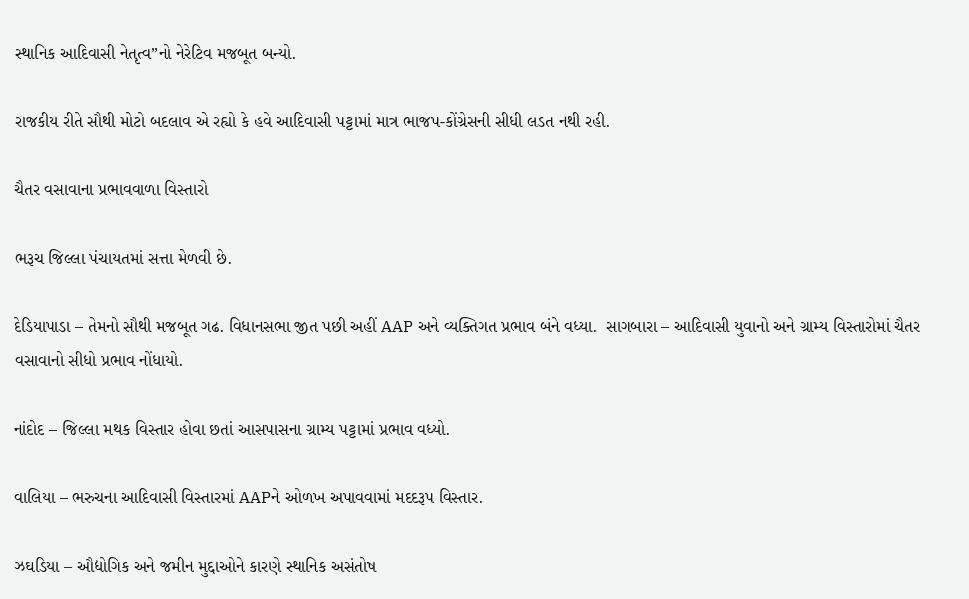સ્થાનિક આદિવાસી નેતૃત્વ”નો નેરેટિવ મજબૂત બન્યો.

રાજકીય રીતે સૌથી મોટો બદલાવ એ રહ્યો કે હવે આદિવાસી પટ્ટામાં માત્ર ભાજપ-કોંગ્રેસની સીધી લડત નથી રહી.

ચૈતર વસાવાના પ્રભાવવાળા વિસ્તારો

ભરૂચ જિલ્લા પંચાયતમાં સત્તા મેળવી છે.

દેડિયાપાડા – તેમનો સૌથી મજબૂત ગઢ. વિધાનસભા જીત પછી અહીં AAP અને વ્યક્તિગત પ્રભાવ બંને વધ્યા.  સાગબારા – આદિવાસી યુવાનો અને ગ્રામ્ય વિસ્તારોમાં ચૈતર વસાવાનો સીધો પ્રભાવ નોંધાયો.

નાંદોદ – જિલ્લા મથક વિસ્તાર હોવા છતાં આસપાસના ગ્રામ્ય પટ્ટામાં પ્રભાવ વધ્યો.

વાલિયા – ભરુચના આદિવાસી વિસ્તારમાં AAPને ઓળખ અપાવવામાં મદદરૂપ વિસ્તાર.

ઝઘડિયા – ઔદ્યોગિક અને જમીન મુદ્દાઓને કારણે સ્થાનિક અસંતોષ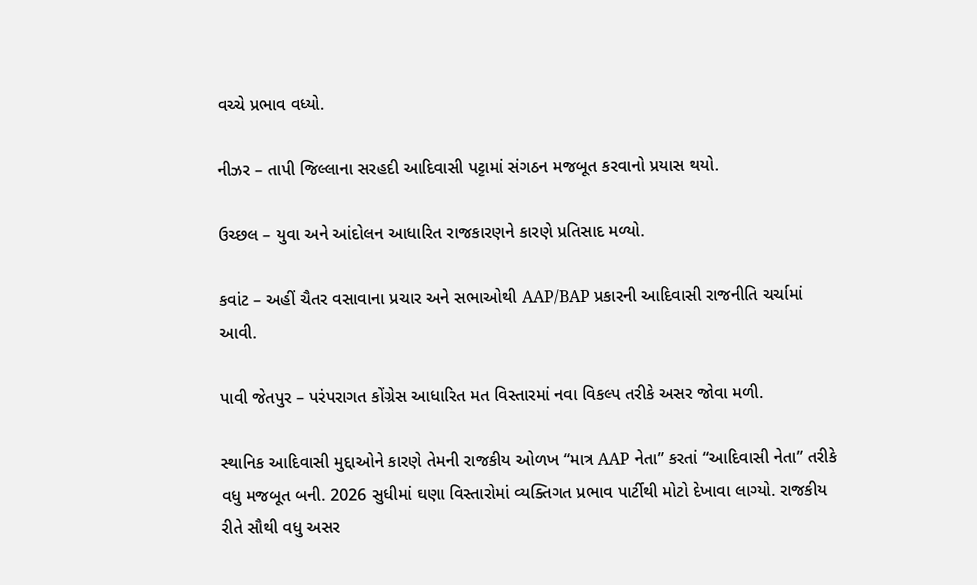વચ્ચે પ્રભાવ વધ્યો.

નીઝર – તાપી જિલ્લાના સરહદી આદિવાસી પટ્ટામાં સંગઠન મજબૂત કરવાનો પ્રયાસ થયો.

ઉચ્છલ – યુવા અને આંદોલન આધારિત રાજકારણને કારણે પ્રતિસાદ મળ્યો.

કવાંટ – અહીં ચૈતર વસાવાના પ્રચાર અને સભાઓથી AAP/BAP પ્રકારની આદિવાસી રાજનીતિ ચર્ચામાં આવી.

પાવી જેતપુર – પરંપરાગત કોંગ્રેસ આધારિત મત વિસ્તારમાં નવા વિકલ્પ તરીકે અસર જોવા મળી.

સ્થાનિક આદિવાસી મુદ્દાઓને કારણે તેમની રાજકીય ઓળખ “માત્ર AAP નેતા” કરતાં “આદિવાસી નેતા” તરીકે વધુ મજબૂત બની. 2026 સુધીમાં ઘણા વિસ્તારોમાં વ્યક્તિગત પ્રભાવ પાર્ટીથી મોટો દેખાવા લાગ્યો. રાજકીય રીતે સૌથી વધુ અસર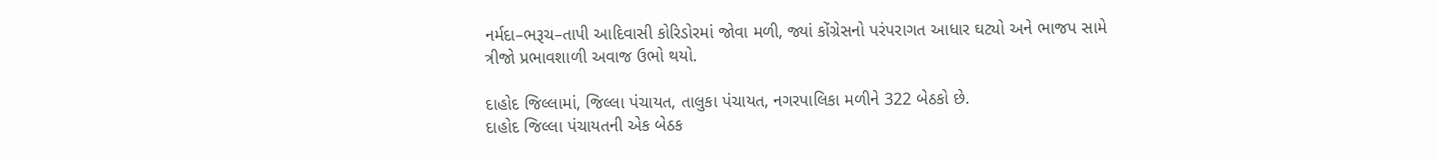નર્મદા–ભરૂચ–તાપી આદિવાસી કોરિડોરમાં જોવા મળી, જ્યાં કોંગ્રેસનો પરંપરાગત આધાર ઘટ્યો અને ભાજપ સામે ત્રીજો પ્રભાવશાળી અવાજ ઉભો થયો.

દાહોદ જિલ્લામાં, જિલ્લા પંચાયત, તાલુકા પંચાયત, નગરપાલિકા મળીને 322 બેઠકો છે.
દાહોદ જિલ્લા પંચાયતની એક બેઠક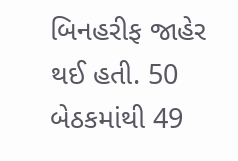બિનહરીફ જાહેર થઈ હતી. 50 બેઠકમાંથી 49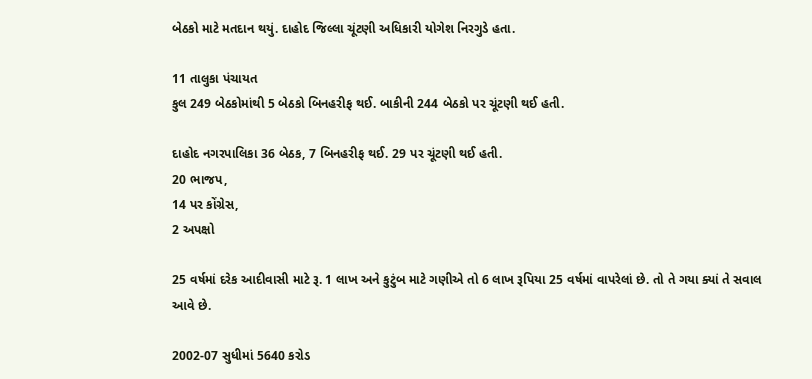બેઠકો માટે મતદાન થયું. દાહોદ જિલ્લા ચૂંટણી અધિકારી યોગેશ નિરગુડે હતા.

11 તાલુકા પંચાયત
કુલ 249 બેઠકોમાંથી 5 બેઠકો બિનહરીફ થઈ. બાકીની 244 બેઠકો પર ચૂંટણી થઈ હતી.

દાહોદ નગરપાલિકા 36 બેઠક, 7 બિનહરીફ થઈ. 29 પર ચૂંટણી થઈ હતી.
20 ભાજપ,
14 પર કોંગ્રેસ,
2 અપક્ષો

25 વર્ષમાં દરેક આદીવાસી માટે રૂ. 1 લાખ અને કુટુંબ માટે ગણીએ તો 6 લાખ રૂપિયા 25 વર્ષમાં વાપરેલાં છે. તો તે ગયા ક્યાં તે સવાલ આવે છે.

2002-07 સુધીમાં 5640 કરોડ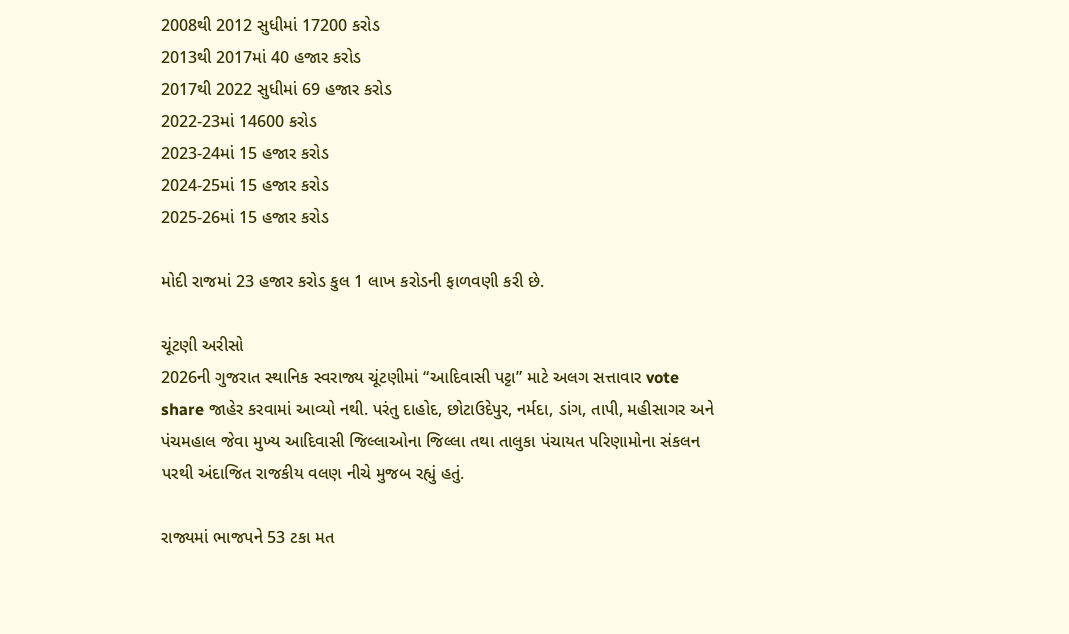2008થી 2012 સુધીમાં 17200 કરોડ
2013થી 2017માં 40 હજાર કરોડ
2017થી 2022 સુધીમાં 69 હજાર કરોડ
2022-23માં 14600 કરોડ
2023-24માં 15 હજાર કરોડ
2024-25માં 15 હજાર કરોડ
2025-26માં 15 હજાર કરોડ

મોદી રાજમાં 23 હજાર કરોડ કુલ 1 લાખ કરોડની ફાળવણી કરી છે.

ચૂંટણી અરીસો
2026ની ગુજરાત સ્થાનિક સ્વરાજ્ય ચૂંટણીમાં “આદિવાસી પટ્ટા” માટે અલગ સત્તાવાર vote share જાહેર કરવામાં આવ્યો નથી. પરંતુ દાહોદ, છોટાઉદેપુર, નર્મદા, ડાંગ, તાપી, મહીસાગર અને પંચમહાલ જેવા મુખ્ય આદિવાસી જિલ્લાઓના જિલ્લા તથા તાલુકા પંચાયત પરિણામોના સંકલન પરથી અંદાજિત રાજકીય વલણ નીચે મુજબ રહ્યું હતું.

રાજ્યમાં ભાજપને 53 ટકા મત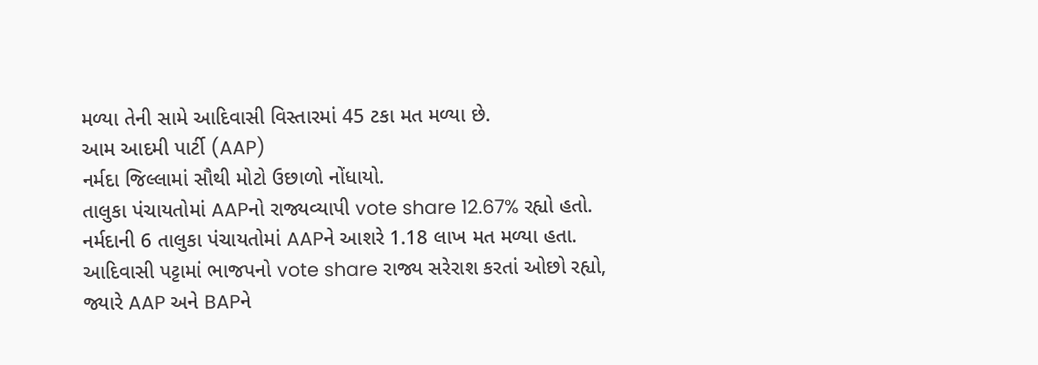મળ્યા તેની સામે આદિવાસી વિસ્તારમાં 45 ટકા મત મળ્યા છે.
આમ આદમી પાર્ટી (AAP)
નર્મદા જિલ્લામાં સૌથી મોટો ઉછાળો નોંધાયો.
તાલુકા પંચાયતોમાં AAPનો રાજ્યવ્યાપી vote share 12.67% રહ્યો હતો.
નર્મદાની 6 તાલુકા પંચાયતોમાં AAPને આશરે 1.18 લાખ મત મળ્યા હતા.
આદિવાસી પટ્ટામાં ભાજપનો vote share રાજ્ય સરેરાશ કરતાં ઓછો રહ્યો,
જ્યારે AAP અને BAPને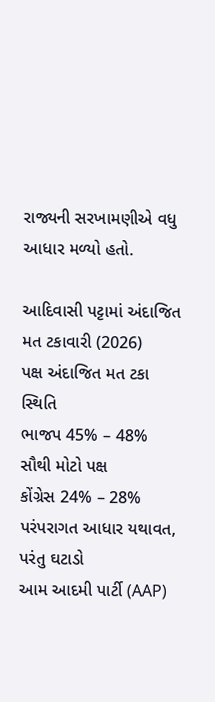રાજ્યની સરખામણીએ વધુ આધાર મળ્યો હતો.

આદિવાસી પટ્ટામાં અંદાજિત મત ટકાવારી (2026)
પક્ષ અંદાજિત મત ટકા સ્થિતિ
ભાજપ 45% – 48% સૌથી મોટો પક્ષ
કોંગ્રેસ 24% – 28% પરંપરાગત આધાર યથાવત, પરંતુ ઘટાડો
આમ આદમી પાર્ટી (AAP)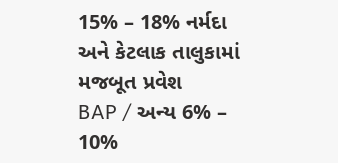15% – 18% નર્મદા અને કેટલાક તાલુકામાં મજબૂત પ્રવેશ
BAP / અન્ય 6% – 10%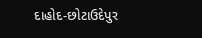દાહોદ-છોટાઉદેપુર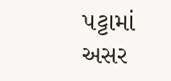પટ્ટામાં અસર